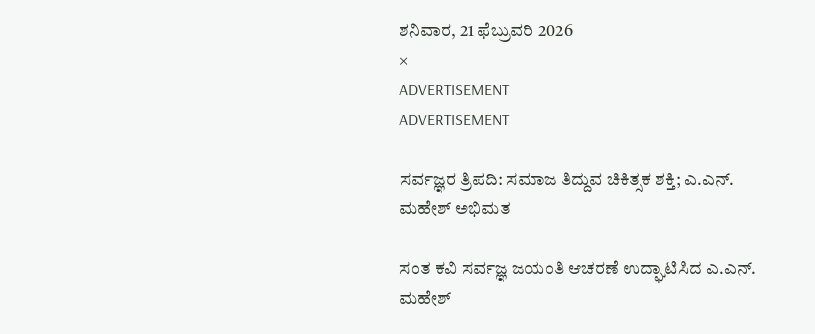ಶನಿವಾರ, 21 ಫೆಬ್ರುವರಿ 2026
×
ADVERTISEMENT
ADVERTISEMENT

ಸರ್ವಜ್ಞರ ತ್ರಿಪದಿ: ಸಮಾಜ ತಿದ್ದುವ ಚಿಕಿತ್ಸಕ ಶಕ್ತಿ; ಎ.ಎನ್. ಮಹೇಶ್ ಅಭಿಮತ

ಸಂತ ಕವಿ ಸರ್ವಜ್ಞ ಜಯಂತಿ ಆಚರಣೆ ಉದ್ಘಾಟಿಸಿದ ಎ.ಎನ್. ಮಹೇಶ್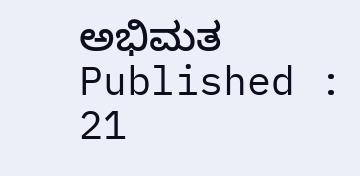ಅಭಿಮತ
Published : 21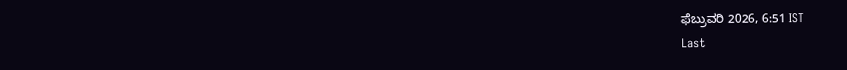ಫೆಬ್ರುವರಿ 2026, 6:51 IST
Last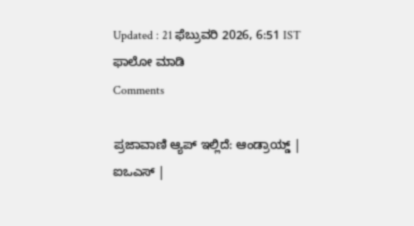Updated : 21 ಫೆಬ್ರುವರಿ 2026, 6:51 IST
ಫಾಲೋ ಮಾಡಿ
Comments

ಪ್ರಜಾವಾಣಿ ಆ್ಯಪ್ ಇಲ್ಲಿದೆ: ಆಂಡ್ರಾಯ್ಡ್ | ಐಒಎಸ್ |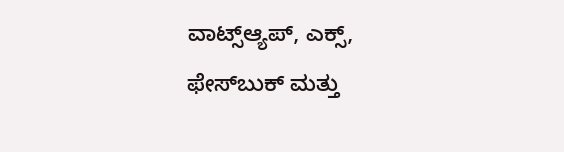ವಾಟ್ಸ್ಆ್ಯಪ್, ಎಕ್ಸ್, ಫೇಸ್‌ಬುಕ್ ಮತ್ತು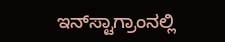ಇನ್‌ಸ್ಟಾಗ್ರಾಂನಲ್ಲಿ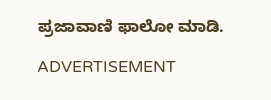ಪ್ರಜಾವಾಣಿ ಫಾಲೋ ಮಾಡಿ.

ADVERTISEMENT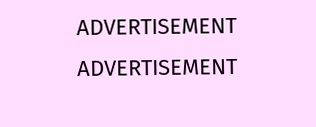ADVERTISEMENT
ADVERTISEMENT